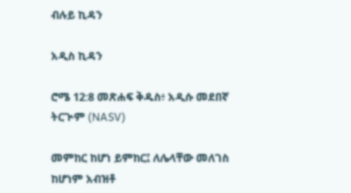ብሉይ ኪዳን

አዲስ ኪዳን

ሮሜ 12:8 መጽሐፍ ቅዱስ፥ አዲሱ መደበኛ ትርጒም (NASV)

መምከር ከሆነ ይምከር፤ ለሌላቸው መለገስ ከሆነም አብዝቶ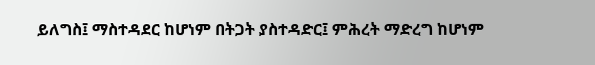ይለግስ፤ ማስተዳደር ከሆነም በትጋት ያስተዳድር፤ ምሕረት ማድረግ ከሆነም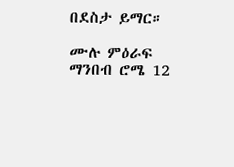በደስታ ይማር።

ሙሉ ምዕራፍ ማንበብ ሮሜ 12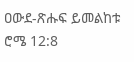ዐውደ-ጽሑፍ ይመልከቱ ሮሜ 12:8